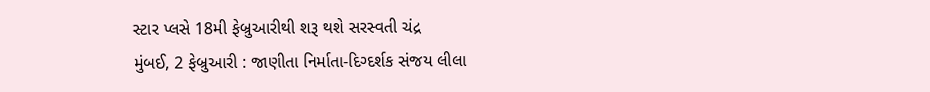સ્ટાર પ્લસે 18મી ફેબ્રુઆરીથી શરૂ થશે સરસ્વતી ચંદ્ર
મુંબઈ, 2 ફેબ્રુઆરી : જાણીતા નિર્માતા-દિગ્દર્શક સંજય લીલા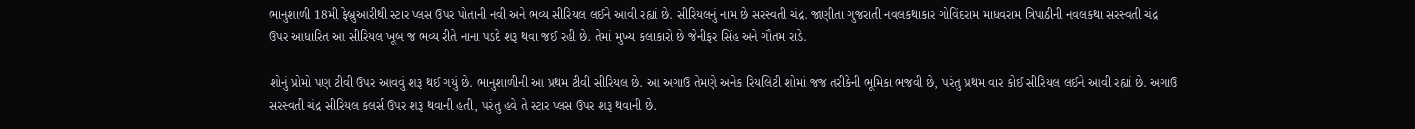ભાનુશાળી 18મી ફેબ્રુઆરીથી સ્ટાર પ્લસ ઉપર પોતાની નવી અને ભવ્ય સીરિયલ લઈને આવી રહ્યાં છે. સીરિયલનું નામ છે સરસ્વતી ચંદ્ર. જાણીતા ગુજરાતી નવલકથાકાર ગોવિંદરામ માધવરામ ત્રિપાઠીની નવલકથા સરસ્વતી ચંદ્ર ઉપર આધારિત આ સીરિયલ ખૂબ જ ભવ્ય રીતે નાના પડદે શરૂ થવા જઈ રહી છે. તેમાં મુખ્ય કલાકારો છે જેનીફર સિંહ અને ગૌતમ રાડે.

શોનું પ્રોમો પણ ટીવી ઉપર આવવું શરૂ થઈ ગયું છે. ભાનુશાળીની આ પ્રથમ ટીવી સીરિયલ છે. આ અગાઉ તેમણે અનેક રિયલિટી શોમાં જજ તરીકેની ભૂમિકા ભજવી છે, પરંતુ પ્રથમ વાર કોઈ સીરિયલ લઈને આવી રહ્યાં છે. અગાઉ સરસ્વતી ચંદ્ર સીરિયલ કલર્સ ઉપર શરૂ થવાની હતી, પરંતુ હવે તે સ્ટાર પ્લસ ઉપર શરૂ થવાની છે.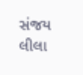સંજય લીલા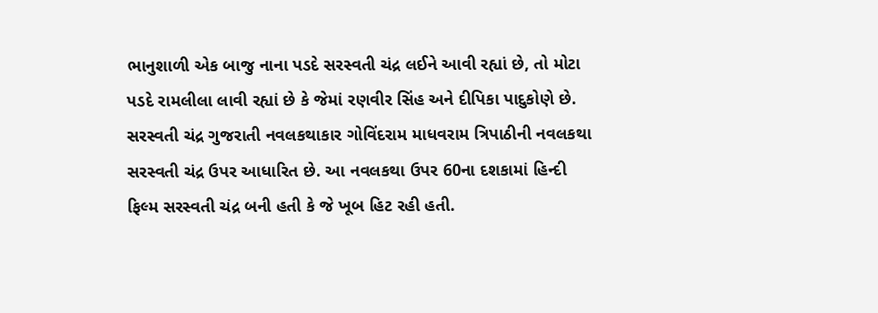ભાનુશાળી એક બાજુ નાના પડદે સરસ્વતી ચંદ્ર લઈને આવી રહ્યાં છે, તો મોટા પડદે રામલીલા લાવી રહ્યાં છે કે જેમાં રણવીર સિંહ અને દીપિકા પાદુકોણે છે.
સરસ્વતી ચંદ્ર ગુજરાતી નવલકથાકાર ગોવિંદરામ માધવરામ ત્રિપાઠીની નવલકથા સરસ્વતી ચંદ્ર ઉપર આધારિત છે. આ નવલકથા ઉપર 60ના દશકામાં હિન્દી ફિલ્મ સરસ્વતી ચંદ્ર બની હતી કે જે ખૂબ હિટ રહી હતી.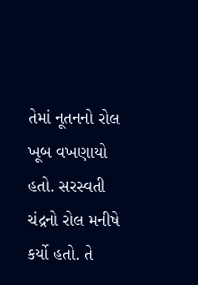તેમાં નૂતનનો રોલ ખૂબ વખણાયો હતો. સરસ્વતી ચંદ્રનો રોલ મનીષે કર્યો હતો. તે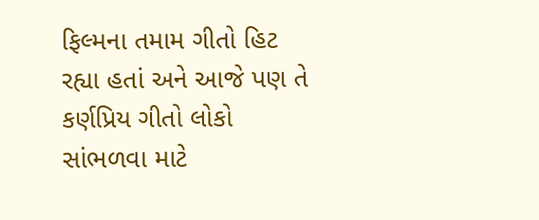ફિલ્મના તમામ ગીતો હિટ રહ્યા હતાં અને આજે પણ તે કર્ણપ્રિય ગીતો લોકો સાંભળવા માટે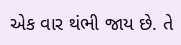એક વાર થંભી જાય છે. તે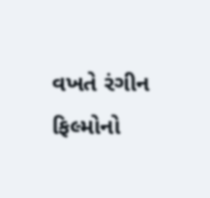વખતે રંગીન ફિલ્મોનો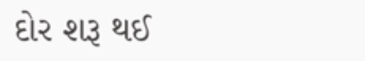દોર શરૂ થઈ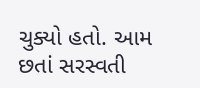ચુક્યો હતો. આમ છતાં સરસ્વતી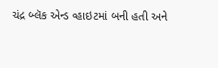ચંદ્ર બ્લૅક એન્ડ વ્હાઇટમાં બની હતી અને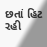છતાં હિટ રહી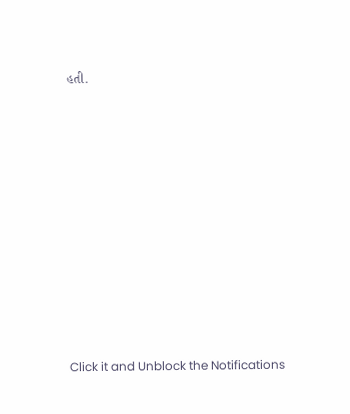હતી.












Click it and Unblock the Notifications